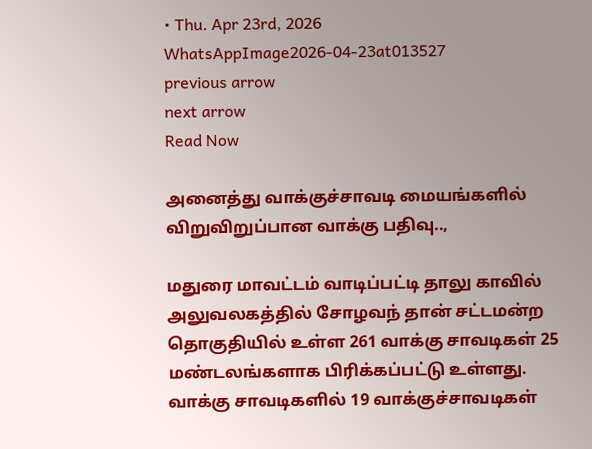• Thu. Apr 23rd, 2026
WhatsAppImage2026-04-23at013527
previous arrow
next arrow
Read Now

அனைத்து வாக்குச்சாவடி மையங்களில் விறுவிறுப்பான வாக்கு பதிவு..,

மதுரை மாவட்டம் வாடிப்பட்டி தாலு காவில் அலுவலகத்தில் சோழவந் தான் சட்டமன்ற தொகுதியில் உள்ள 261 வாக்கு சாவடிகள் 25 மண்டலங்களாக பிரிக்கப்பட்டு உள்ளது. வாக்கு சாவடிகளில் 19 வாக்குச்சாவடிகள்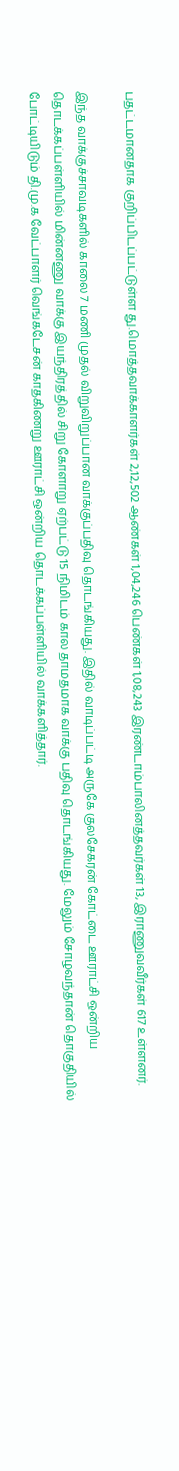பதட்டமானதாக குறிப்பிடப்பட்டுள்ள து.மொத்தவாக்காளர்கள் 2,12,502 ஆண்கள் 1,04,246 பெண்கள் 1,08,243 இரண்டாம்பாலினத்தவர்கள் 13, இராணுவவீர்கள் 617 உள்ளனர்.

இந்த வாக்குச்சாவடிகளில் காலை 7 மணி முதல் விறுவிறுப்பான வாக்குப்பதிவு தொடங்கியது. இதில் வாடிப்பட்டி அருகே குலசேகரன் கோட்டை ஊராட்சி ஒன்றிய தொடக்கப்பள்ளியில் மின்னணு வாக்கு இயந்திரத்தில் சிறு கோளாறு ஏற்பட்டு 15 நிமிடம் கால தாமதமாக வாக்கு பதிவு தொடங்கியது. மேலும் சோழவந்தான் தொகுதியில் போட்டியிடும் தி.மு.க வேட்பாளர் வெங்கடேசன் காதகிணறு ஊராட்சி ஒன்றிய தொடக்கப்பள்ளியில் வாக்களித்தார்.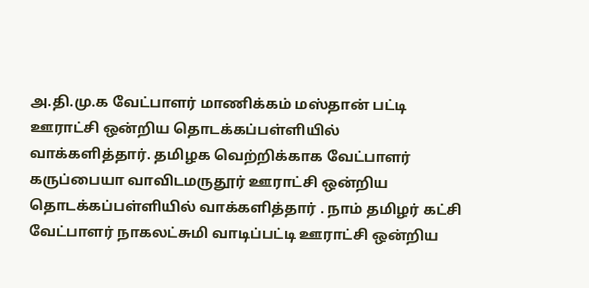அ.தி.மு.க வேட்பாளர் மாணிக்கம் மஸ்தான் பட்டி ஊராட்சி ஒன்றிய தொடக்கப்பள்ளியில் வாக்களித்தார். தமிழக வெற்றிக்காக வேட்பாளர் கருப்பையா வாவிடமருதூர் ஊராட்சி ஒன்றிய தொடக்கப்பள்ளியில் வாக்களித்தார் . நாம் தமிழர் கட்சி வேட்பாளர் நாகலட்சுமி வாடிப்பட்டி ஊராட்சி ஒன்றிய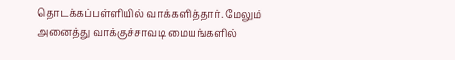தொடக்கப்பள்ளியில் வாக்களித்தார். மேலும் அனைத்து வாக்குச்சாவடி மையங்களில்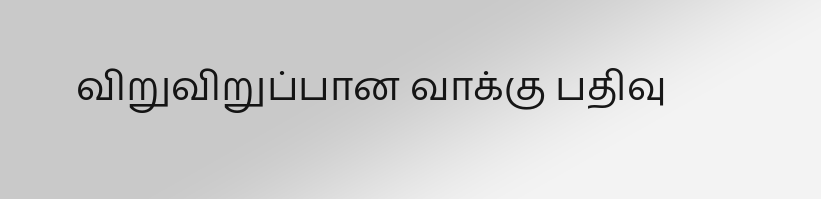விறுவிறுப்பான வாக்கு பதிவு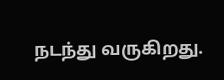நடந்து வருகிறது.